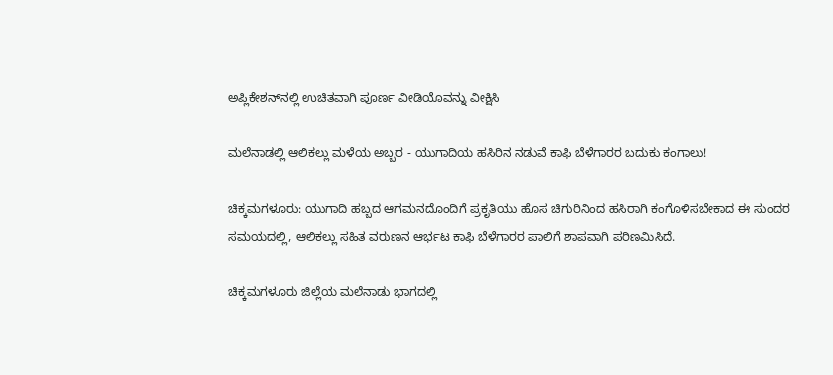ಅಪ್ಲಿಕೇಶನ್‌ನಲ್ಲಿ ಉಚಿತವಾಗಿ ಪೂರ್ಣ ವೀಡಿಯೊವನ್ನು ವೀಕ್ಷಿಸಿ

ಮಲೆನಾಡಲ್ಲಿ ಆಲಿಕಲ್ಲು ಮಳೆಯ ಅಬ್ಬರ - ಯುಗಾದಿಯ ಹಸಿರಿನ ನಡುವೆ ಕಾಫಿ ಬೆಳೆಗಾರರ ಬದುಕು ಕಂಗಾಲು!

ಚಿಕ್ಕಮಗಳೂರು: ಯುಗಾದಿ ಹಬ್ಬದ ಆಗಮನದೊಂದಿಗೆ ಪ್ರಕೃತಿಯು ಹೊಸ ಚಿಗುರಿನಿಂದ ಹಸಿರಾಗಿ ಕಂಗೊಳಿಸಬೇಕಾದ ಈ ಸುಂದರ ಸಮಯದಲ್ಲಿ, ಆಲಿಕಲ್ಲು ಸಹಿತ ವರುಣನ ಆರ್ಭಟ ಕಾಫಿ ಬೆಳೆಗಾರರ ಪಾಲಿಗೆ ಶಾಪವಾಗಿ ಪರಿಣಮಿಸಿದೆ.

ಚಿಕ್ಕಮಗಳೂರು ಜಿಲ್ಲೆಯ ಮಲೆನಾಡು ಭಾಗದಲ್ಲಿ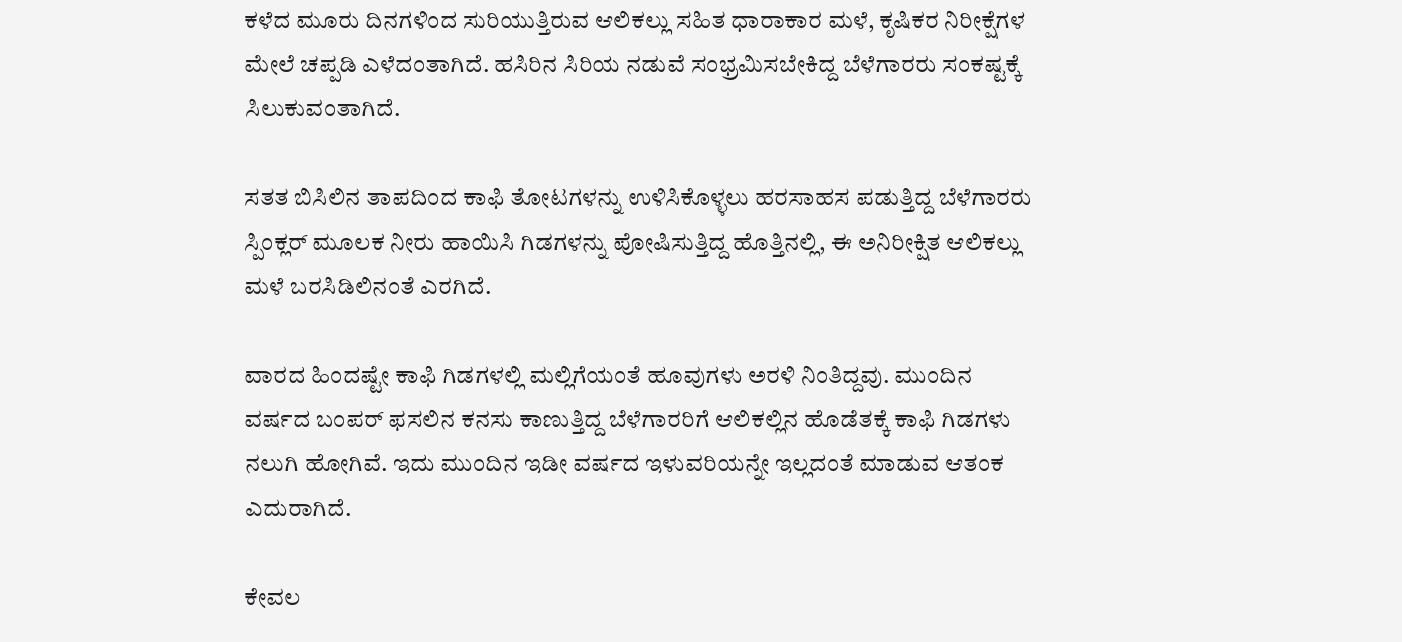ಕಳೆದ ಮೂರು ದಿನಗಳಿಂದ ಸುರಿಯುತ್ತಿರುವ ಆಲಿಕಲ್ಲು ಸಹಿತ ಧಾರಾಕಾರ ಮಳೆ, ಕೃಷಿಕರ ನಿರೀಕ್ಷೆಗಳ ಮೇಲೆ ಚಪ್ಪಡಿ ಎಳೆದಂತಾಗಿದೆ. ಹಸಿರಿನ ಸಿರಿಯ ನಡುವೆ ಸಂಭ್ರಮಿಸಬೇಕಿದ್ದ ಬೆಳೆಗಾರರು ಸಂಕಷ್ಟಕ್ಕೆ ಸಿಲುಕುವಂತಾಗಿದೆ.

ಸತತ ಬಿಸಿಲಿನ ತಾಪದಿಂದ ಕಾಫಿ ತೋಟಗಳನ್ನು ಉಳಿಸಿಕೊಳ್ಳಲು ಹರಸಾಹಸ ಪಡುತ್ತಿದ್ದ ಬೆಳೆಗಾರರು ಸ್ಪಿಂಕ್ಲರ್ ಮೂಲಕ ನೀರು ಹಾಯಿಸಿ ಗಿಡಗಳನ್ನು ಪೋಷಿಸುತ್ತಿದ್ದ ಹೊತ್ತಿನಲ್ಲಿ, ಈ ಅನಿರೀಕ್ಷಿತ ಆಲಿಕಲ್ಲು ಮಳೆ ಬರಸಿಡಿಲಿನಂತೆ ಎರಗಿದೆ.

ವಾರದ ಹಿಂದಷ್ಟೇ ಕಾಫಿ ಗಿಡಗಳಲ್ಲಿ ಮಲ್ಲಿಗೆಯಂತೆ ಹೂವುಗಳು ಅರಳಿ ನಿಂತಿದ್ದವು. ಮುಂದಿನ ವರ್ಷದ ಬಂಪರ್ ಫಸಲಿನ ಕನಸು ಕಾಣುತ್ತಿದ್ದ ಬೆಳೆಗಾರರಿಗೆ ಆಲಿಕಲ್ಲಿನ ಹೊಡೆತಕ್ಕೆ ಕಾಫಿ ಗಿಡಗಳು ನಲುಗಿ ಹೋಗಿವೆ. ಇದು ಮುಂದಿನ ಇಡೀ ವರ್ಷದ ಇಳುವರಿಯನ್ನೇ ಇಲ್ಲದಂತೆ ಮಾಡುವ ಆತಂಕ ಎದುರಾಗಿದೆ.

ಕೇವಲ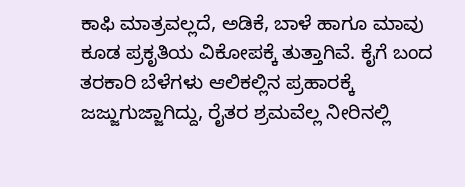ಕಾಫಿ ಮಾತ್ರವಲ್ಲದೆ, ಅಡಿಕೆ, ಬಾಳೆ ಹಾಗೂ ಮಾವು ಕೂಡ ಪ್ರಕೃತಿಯ ವಿಕೋಪಕ್ಕೆ ತುತ್ತಾಗಿವೆ. ಕೈಗೆ ಬಂದ ತರಕಾರಿ ಬೆಳೆಗಳು ಆಲಿಕಲ್ಲಿನ ಪ್ರಹಾರಕ್ಕೆ ಜಜ್ಜುಗುಜ್ಜಾಗಿದ್ದು, ರೈತರ ಶ್ರಮವೆಲ್ಲ ನೀರಿನಲ್ಲಿ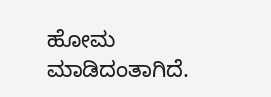ಹೋಮ ಮಾಡಿದಂತಾಗಿದೆ.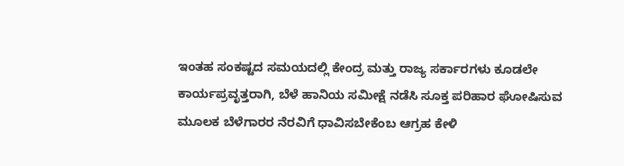ಇಂತಹ ಸಂಕಷ್ಟದ ಸಮಯದಲ್ಲಿ ಕೇಂದ್ರ ಮತ್ತು ರಾಜ್ಯ ಸರ್ಕಾರಗಳು ಕೂಡಲೇ ಕಾರ್ಯಪ್ರವೃತ್ತರಾಗಿ, ಬೆಳೆ ಹಾನಿಯ ಸಮೀಕ್ಷೆ ನಡೆಸಿ ಸೂಕ್ತ ಪರಿಹಾರ ಘೋಷಿಸುವ ಮೂಲಕ ಬೆಳೆಗಾರರ ನೆರವಿಗೆ ಧಾವಿಸಬೇಕೆಂಬ ಆಗ್ರಹ ಕೇಳಿ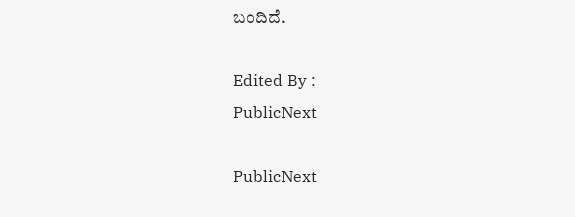ಬಂದಿದೆ.

Edited By :
PublicNext

PublicNext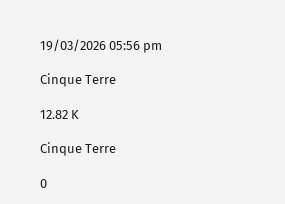19/03/2026 05:56 pm

Cinque Terre

12.82 K

Cinque Terre

0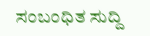ಸಂಬಂಧಿತ ಸುದ್ದಿ